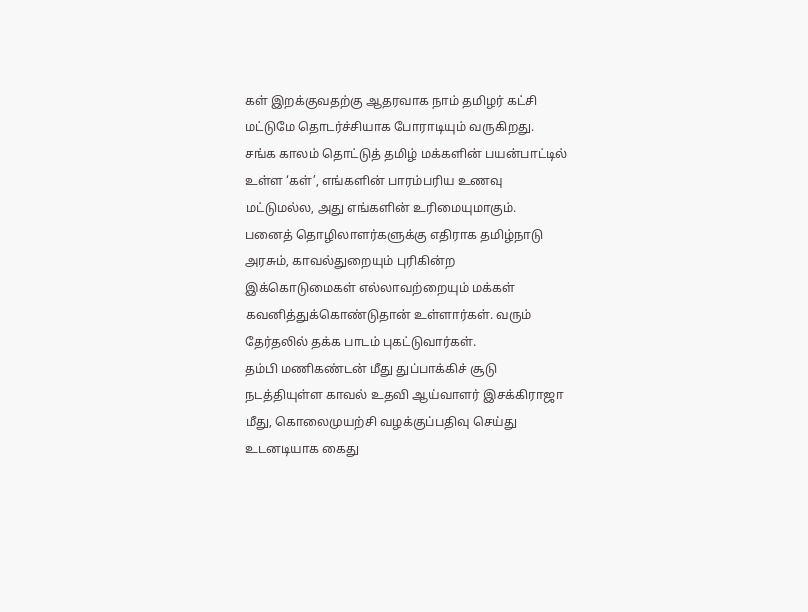கள் இறக்குவதற்கு ஆதரவாக நாம் தமிழர் கட்சி மட்டுமே தொடர்ச்சியாக போராடியும் வருகிறது. சங்க காலம் தொட்டுத் தமிழ் மக்களின் பயன்பாட்டில் உள்ள ‘கள்’, எங்களின் பாரம்பரிய உணவு மட்டுமல்ல, அது எங்களின் உரிமையுமாகும்.
பனைத் தொழிலாளர்களுக்கு எதிராக தமிழ்நாடு அரசும், காவல்துறையும் புரிகின்ற இக்கொடுமைகள் எல்லாவற்றையும் மக்கள் கவனித்துக்கொண்டுதான் உள்ளார்கள். வரும் தேர்தலில் தக்க பாடம் புகட்டுவார்கள்.
தம்பி மணிகண்டன் மீது துப்பாக்கிச் சூடு நடத்தியுள்ள காவல் உதவி ஆய்வாளர் இசக்கிராஜா மீது, கொலைமுயற்சி வழக்குப்பதிவு செய்து உடனடியாக கைது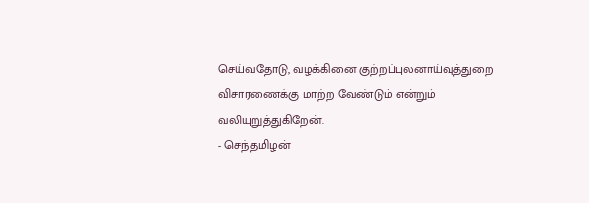செய்வதோடு, வழக்கினை குற்றப்புலனாய்வுத்துறை விசாரணைக்கு மாற்ற வேண்டும் என்றும் வலியுறுத்துகிறேன்.
- செந்தமிழன்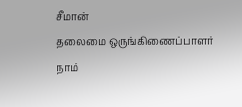சீமான்
தலைமை ஒருங்கிணைப்பாளர்
நாம்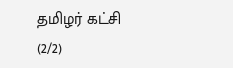தமிழர் கட்சி
(2/2)